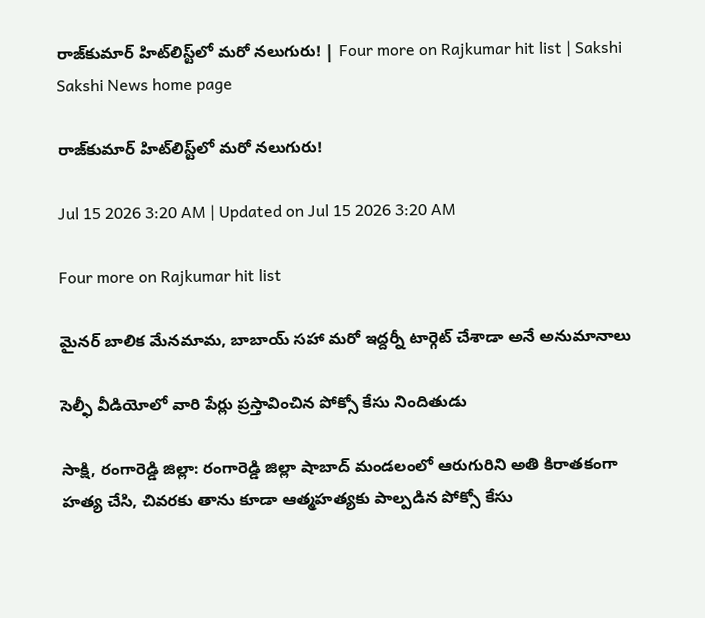రాజ్‌కుమార్‌ హిట్‌లిస్ట్‌లో మరో నలుగురు! | Four more on Rajkumar hit list | Sakshi
Sakshi News home page

రాజ్‌కుమార్‌ హిట్‌లిస్ట్‌లో మరో నలుగురు!

Jul 15 2026 3:20 AM | Updated on Jul 15 2026 3:20 AM

Four more on Rajkumar hit list

మైనర్‌ బాలిక మేనమామ, బాబాయ్‌ సహా మరో ఇద్దర్నీ టార్గెట్‌ చేశాడా అనే అనుమానాలు

సెల్ఫీ వీడియోలో వారి పేర్లు ప్రస్తావించిన పోక్సో కేసు నిందితుడు

సాక్షి, రంగారెడ్డి జిల్లా: రంగారెడ్డి జిల్లా షాబాద్‌ మండలంలో ఆరుగురిని అతి కిరాతకంగా హత్య చేసి, చివరకు తాను కూడా ఆత్మహత్యకు పాల్పడిన పోక్సో కేసు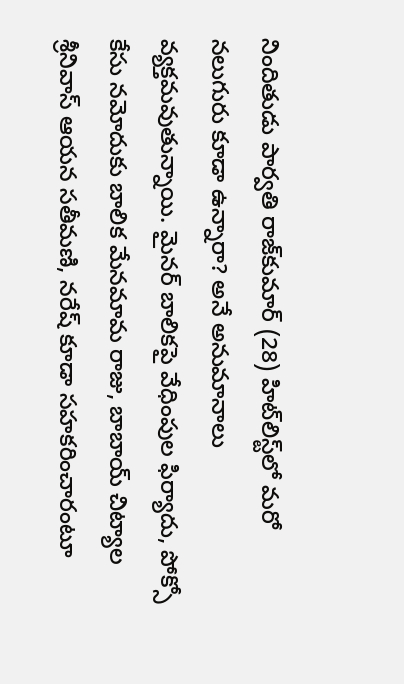నిందితుడు పార్వతి రాజ్‌కుమార్‌ (28) హిట్‌లిస్ట్‌లో మరో నలుగురు కూడా ఉన్నారా? అనే అనుమానాలు వ్యక్తమవుతున్నాయి. మైనర్‌ బాలికపై వేధింపుల ఫిర్యాదు, పోక్సో కేసు నమోదుకు బాలిక మేనమామ రాజు, బాబాయ్‌ చిట్యాల శ్రీనివాస్‌ ఆయన సతీమణి, నరేష్‌ కూడా సహకరించారంటూ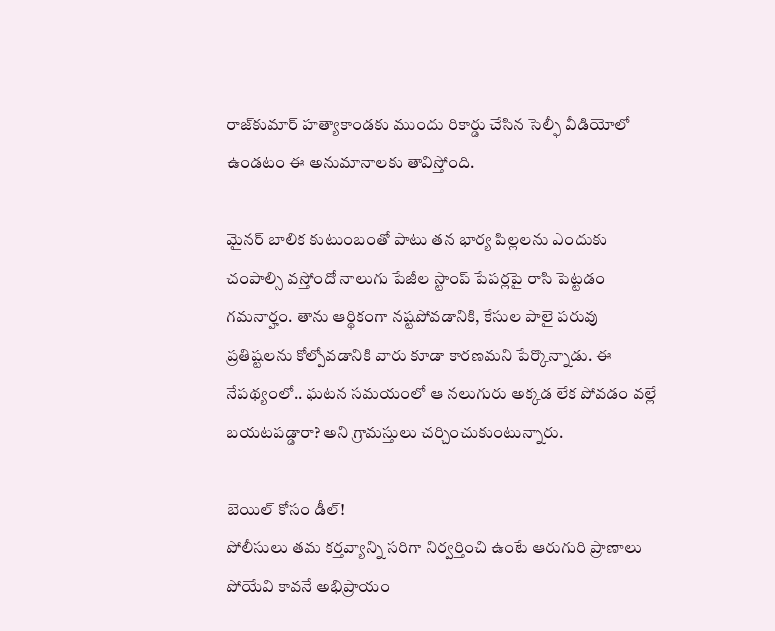రాజ్‌కుమార్‌ హత్యాకాండకు ముందు రికార్డు చేసిన సెల్ఫీ వీడియోలో ఉండటం ఈ అనుమానాలకు తావిస్తోంది.

మైనర్‌ బాలిక కుటుంబంతో పాటు తన భార్య పిల్లలను ఎందుకు చంపాల్సి వస్తోందో నాలుగు పేజీల స్టాంప్‌ పేపర్లపై రాసి పెట్టడం గమనార్హం. తాను ఆర్థికంగా నష్టపోవడానికి, కేసుల పాలై పరువు ప్రతిష్టలను కోల్పోవడానికి వారు కూడా కారణమని పేర్కొన్నాడు. ఈ నేపథ్యంలో.. ఘటన సమయంలో ఆ నలుగురు అక్కడ లేక పోవడం వల్లే బయటపడ్డారా? అని గ్రామస్తులు చర్చించుకుంటున్నారు.

బెయిల్‌ కోసం డీల్‌!
పోలీసులు తమ కర్తవ్యాన్ని సరిగా నిర్వర్తించి ఉంటే ఆరుగురి ప్రాణాలు పోయేవి కావనే అభిప్రాయం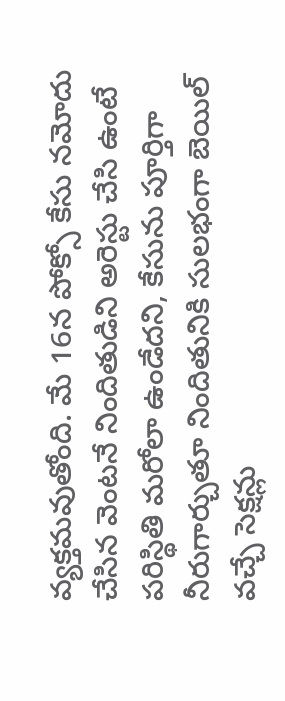వ్యక్తమవుతోంది. మే 16న పోక్సో కేసు నమోదు చేసిన వెంటనే నిందితుడిని అరెస్టు చేసి ఉంటే పరిస్థితి మరోలా ఉండేదని, కేసును పూర్తిగా నీరుగార్చుతూ నిందితునికి సులభంగా బెయిల్‌ వచ్చే సెక్షన్లు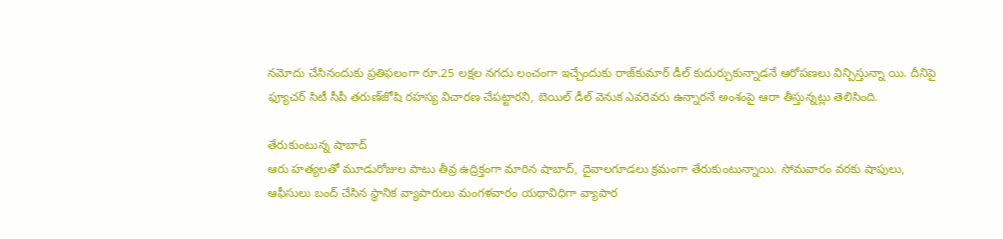నమోదు చేసినందుకు ప్రతిఫలంగా రూ.25 లక్షల నగదు లంచంగా ఇచ్చేందుకు రాజ్‌కుమార్‌ డీల్‌ కుదుర్చుకున్నాడనే ఆరోపణలు విన్పిస్తున్నా యి. దీనిపై ఫ్యూచర్‌ సిటీ సీపీ తరుణ్‌జోషి రహస్య విచారణ చేపట్టారని, బెయిల్‌ డీల్‌ వెనుక ఎవరెవరు ఉన్నారనే అంశంపై ఆరా తీస్తున్నట్లు తెలిసింది.

తేరుకుంటున్న షాబాద్‌
ఆరు హత్యలతో మూడురోజుల పాటు తీవ్ర ఉద్రిక్తంగా మారిన షాబాద్, దైవాలగూడలు క్రమంగా తేరుకుంటున్నాయి. సోమవారం వరకు షాపులు, ఆఫీసులు బంద్‌ చేసిన స్థానిక వ్యాపారులు మంగళవారం యథావిధిగా వ్యాపార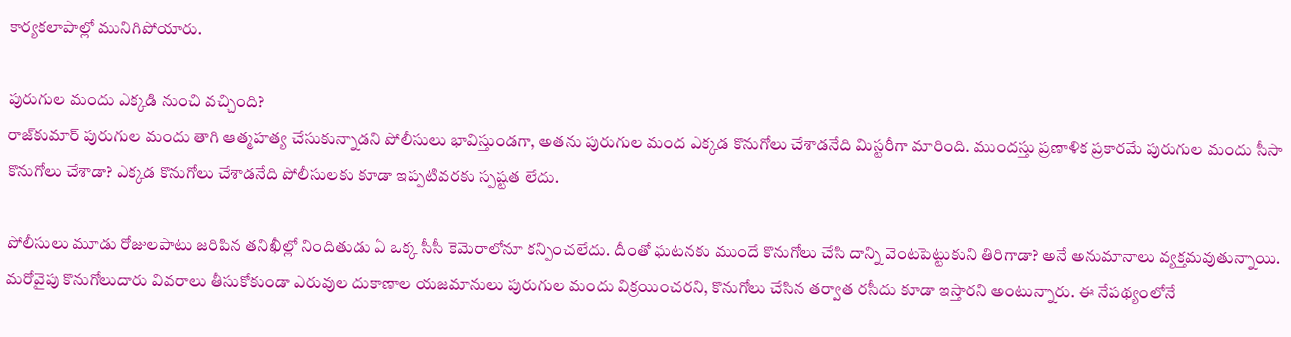కార్యకలాపాల్లో మునిగిపోయారు.

పురుగుల మందు ఎక్కడి నుంచి వచ్చింది?
రాజ్‌కుమార్‌ పురుగుల మందు తాగి ఆత్మహత్య చేసుకున్నాడని పోలీసులు భావిస్తుండగా, అతను పురుగుల మంద ఎక్కడ కొనుగోలు చేశాడనేది మిస్టరీగా మారింది. ముందస్తు ప్రణాళిక ప్రకారమే పురుగుల మందు సీసా కొనుగోలు చేశాడా? ఎక్కడ కొనుగోలు చేశాడనేది పోలీసులకు కూడా ఇప్పటివరకు స్పష్టత లేదు.

పోలీసులు మూడు రోజులపాటు జరిపిన తనిఖీల్లో నిందితుడు ఏ ఒక్క సీసీ కెమెరాలోనూ కన్పించలేదు. దీంతో ఘటనకు ముందే కొనుగోలు చేసి దాన్ని వెంటపెట్టుకుని తిరిగాడా? అనే అనుమానాలు వ్యక్తమవుతున్నాయి. మరోవైపు కొనుగోలుదారు వివరాలు తీసుకోకుండా ఎరువుల దుకాణాల యజమానులు పురుగుల మందు విక్రయించరని, కొనుగోలు చేసిన తర్వాత రసీదు కూడా ఇస్తారని అంటున్నారు. ఈ నేపథ్యంలోనే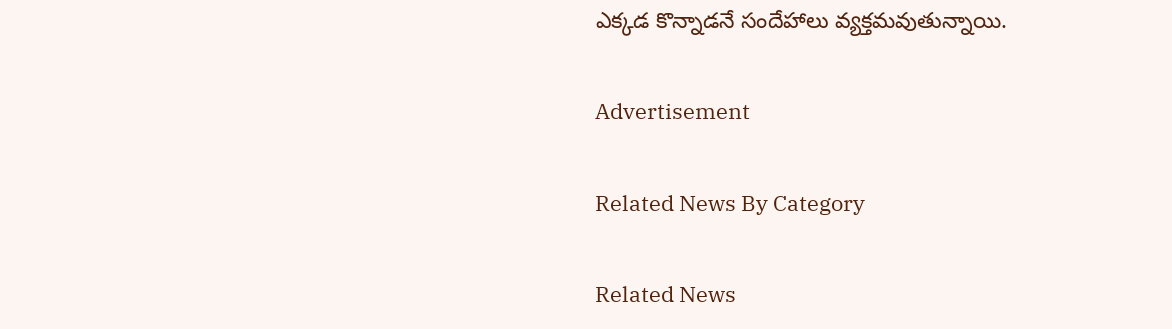ఎక్కడ కొన్నాడనే సందేహాలు వ్యక్తమవుతున్నాయి.

Advertisement

Related News By Category

Related News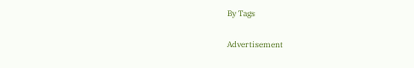By Tags

Advertisement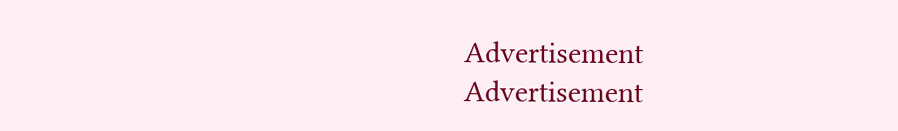Advertisement
Advertisement